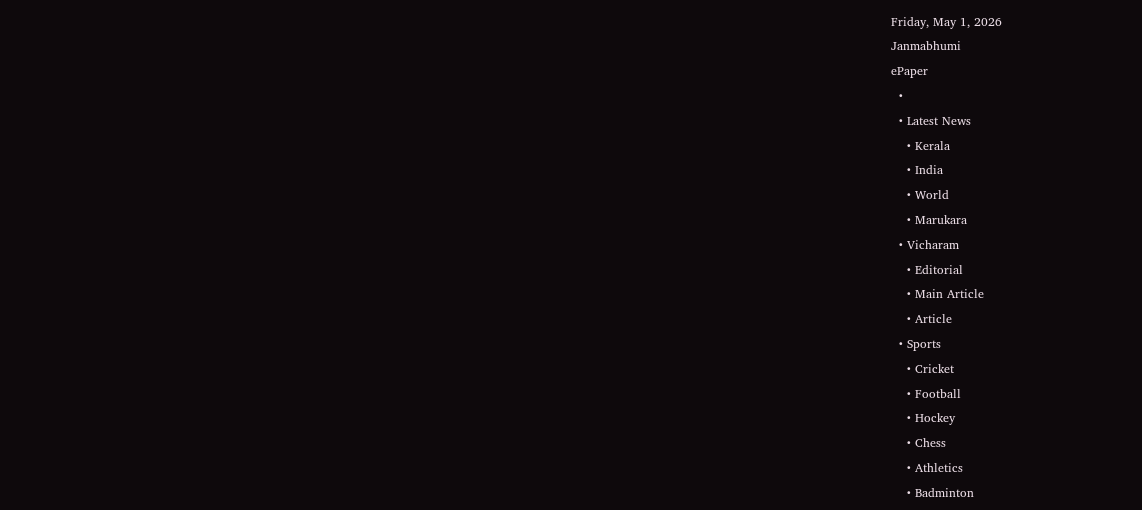Friday, May 1, 2026
Janmabhumi
ePaper
  •
  • Latest News
    • Kerala
    • India
    • World
    • Marukara
  • Vicharam
    • Editorial
    • Main Article
    • Article
  • Sports
    • Cricket
    • Football
    • Hockey
    • Chess
    • Athletics
    • Badminton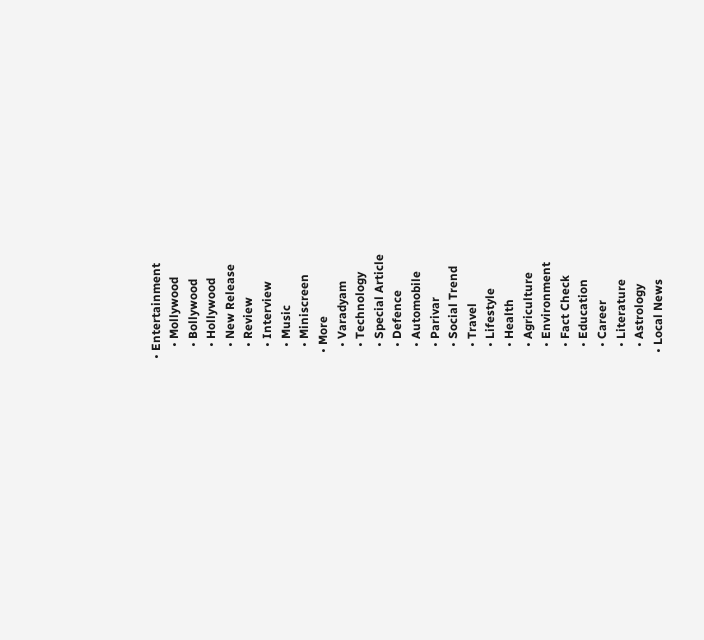• Entertainment
    • Mollywood
    • Bollywood
    • Hollywood
    • New Release
    • Review
    • Interview
    • Music
    • Miniscreen
  • More
    • Varadyam
    • Technology
    • Special Article
    • Defence
    • Automobile
    • Parivar
    • Social Trend
    • Travel
    • Lifestyle
    • Health
    • Agriculture
    • Environment
    • Fact Check
    • Education
    • Career
    • Literature
    • Astrology
  • Local News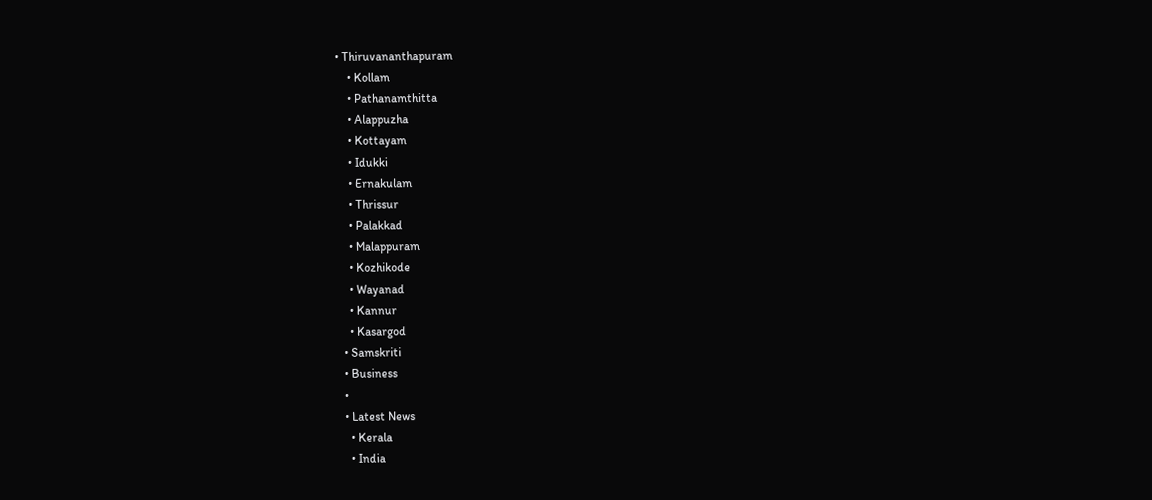• Thiruvananthapuram
    • Kollam
    • Pathanamthitta
    • Alappuzha
    • Kottayam
    • Idukki
    • Ernakulam
    • Thrissur
    • Palakkad
    • Malappuram
    • Kozhikode
    • Wayanad
    • Kannur
    • Kasargod
  • Samskriti
  • Business
  •
  • Latest News
    • Kerala
    • India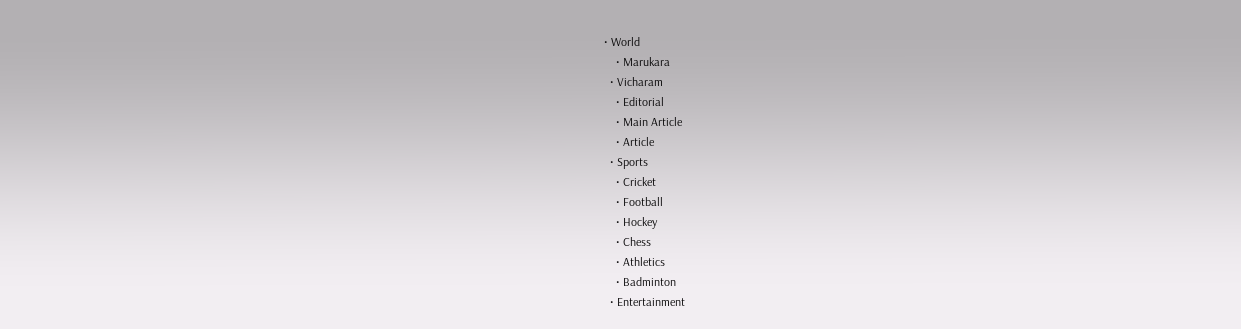• World
    • Marukara
  • Vicharam
    • Editorial
    • Main Article
    • Article
  • Sports
    • Cricket
    • Football
    • Hockey
    • Chess
    • Athletics
    • Badminton
  • Entertainment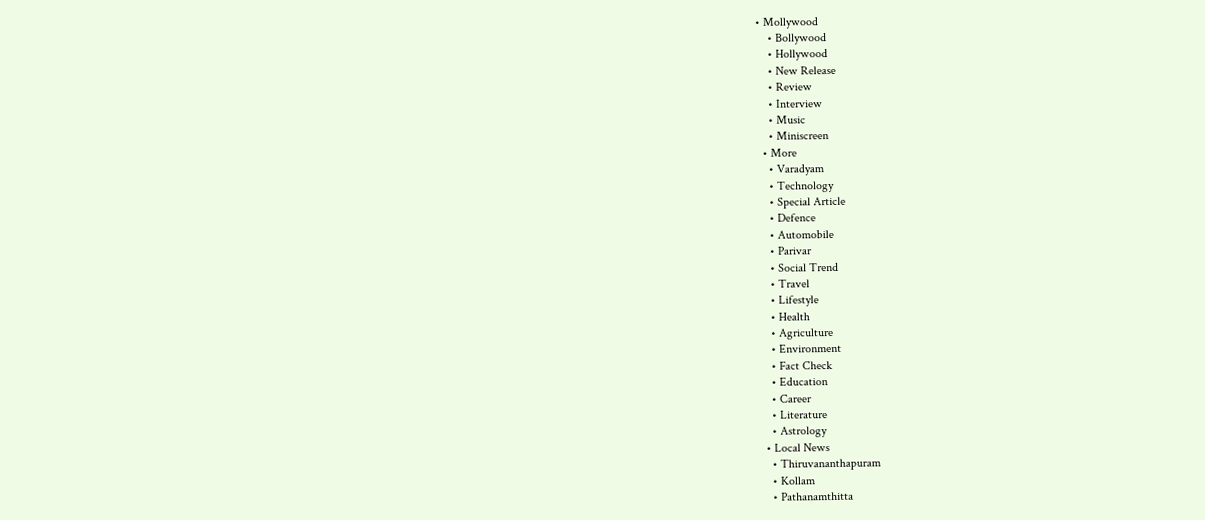• Mollywood
    • Bollywood
    • Hollywood
    • New Release
    • Review
    • Interview
    • Music
    • Miniscreen
  • More
    • Varadyam
    • Technology
    • Special Article
    • Defence
    • Automobile
    • Parivar
    • Social Trend
    • Travel
    • Lifestyle
    • Health
    • Agriculture
    • Environment
    • Fact Check
    • Education
    • Career
    • Literature
    • Astrology
  • Local News
    • Thiruvananthapuram
    • Kollam
    • Pathanamthitta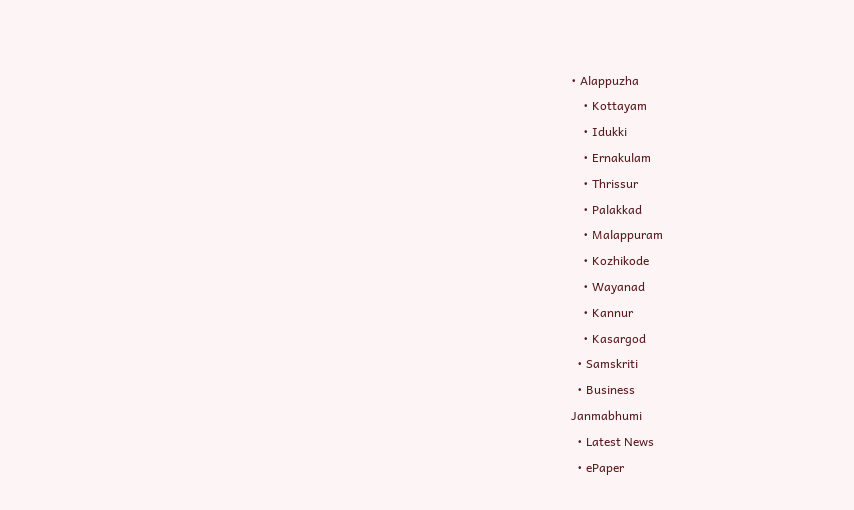• Alappuzha
    • Kottayam
    • Idukki
    • Ernakulam
    • Thrissur
    • Palakkad
    • Malappuram
    • Kozhikode
    • Wayanad
    • Kannur
    • Kasargod
  • Samskriti
  • Business
Janmabhumi
  • Latest News
  • ePaper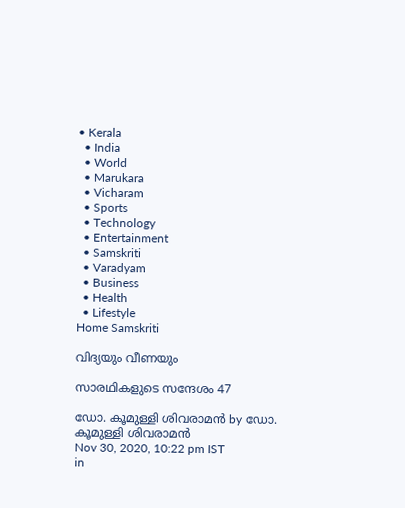• Kerala
  • India
  • World
  • Marukara
  • Vicharam
  • Sports
  • Technology
  • Entertainment
  • Samskriti
  • Varadyam
  • Business
  • Health
  • Lifestyle
Home Samskriti

വിദ്യയും വീണയും

സാരഥികളുടെ സന്ദേശം 47

ഡോ. കൂമുള്ളി ശിവരാമന്‍ by ഡോ. കൂമുള്ളി ശിവരാമന്‍
Nov 30, 2020, 10:22 pm IST
in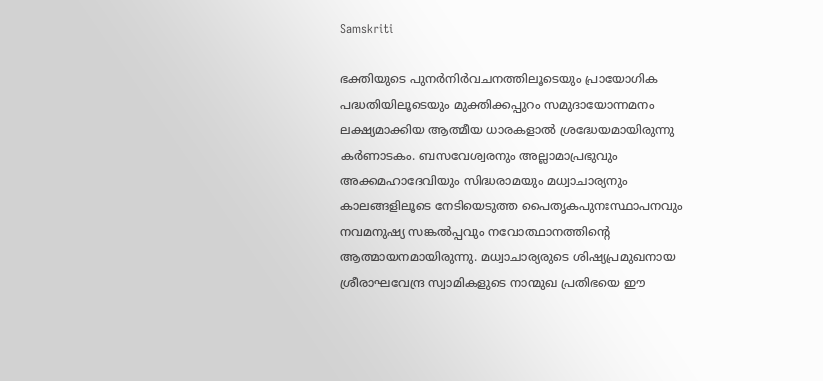Samskriti

ഭക്തിയുടെ പുനര്‍നിര്‍വചനത്തിലൂടെയും പ്രായോഗിക പദ്ധതിയിലൂടെയും മുക്തിക്കപ്പുറം സമുദായോന്നമനം ലക്ഷ്യമാക്കിയ ആത്മീയ ധാരകളാല്‍ ശ്രദ്ധേയമായിരുന്നു കര്‍ണാടകം. ബസവേശ്വരനും അല്ലാമാപ്രഭുവും അക്കമഹാദേവിയും സിദ്ധരാമയും മധ്വാചാര്യനും കാലങ്ങളിലൂടെ നേടിയെടുത്ത പൈതൃകപുനഃസ്ഥാപനവും നവമനുഷ്യ സങ്കല്‍പ്പവും നവോത്ഥാനത്തിന്റെ ആത്മായനമായിരുന്നു. മധ്വാചാര്യരുടെ ശിഷ്യപ്രമുഖനായ ശ്രീരാഘവേന്ദ്ര സ്വാമികളുടെ നാന്മുഖ പ്രതിഭയെ ഈ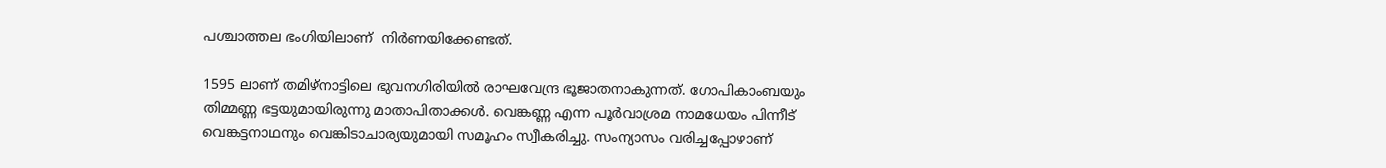പശ്ചാത്തല ഭംഗിയിലാണ്  നിര്‍ണയിക്കേണ്ടത്.

1595 ലാണ് തമിഴ്‌നാട്ടിലെ ഭുവനഗിരിയില്‍ രാഘവേന്ദ്ര ഭൂജാതനാകുന്നത്. ഗോപികാംബയും തിമ്മണ്ണ ഭട്ടയുമായിരുന്നു മാതാപിതാക്കള്‍. വെങ്കണ്ണ എന്ന പൂര്‍വാശ്രമ നാമധേയം പിന്നീട് വെങ്കട്ടനാഥനും വെങ്കിടാചാര്യയുമായി സമൂഹം സ്വീകരിച്ചു. സംന്യാസം വരിച്ചപ്പോഴാണ്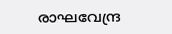രാഘവേന്ദ്ര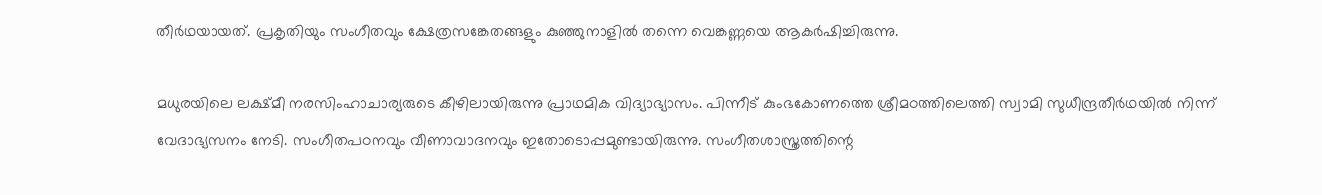തീര്‍ഥയായത്. പ്രകൃതിയും സംഗീതവും ക്ഷേത്രസങ്കേതങ്ങളും കുഞ്ഞുനാളില്‍ തന്നെ വെങ്കണ്ണയെ ആകര്‍ഷിച്ചിരുന്നു.

മധുരയിലെ ലക്ഷ്മീ നരസിംഹാചാര്യരുടെ കീഴിലായിരുന്നു പ്രാഥമിക വിദ്യാഭ്യാസം. പിന്നീട് കുംഭകോണത്തെ ശ്രീമഠത്തിലെത്തി സ്വാമി സുധീന്ദ്രതീര്‍ഥയില്‍ നിന്ന് വേദാഭ്യസനം നേടി. സംഗീതപഠനവും വീണാവാദനവും ഇതോടൊപ്പമുണ്ടായിരുന്നു. സംഗീതശാസ്ത്രത്തിന്റെ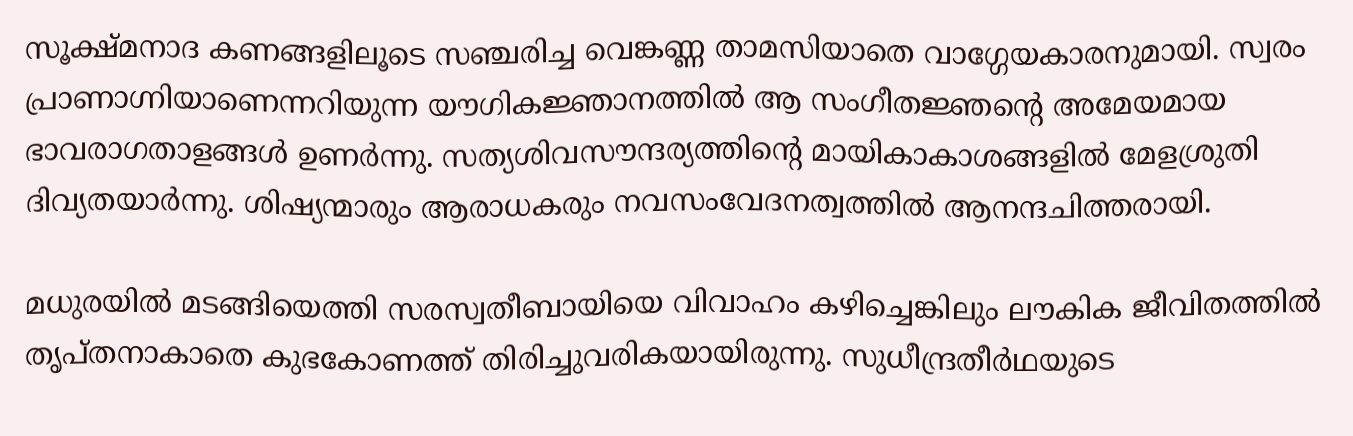സൂക്ഷ്മനാദ കണങ്ങളിലൂടെ സഞ്ചരിച്ച വെങ്കണ്ണ താമസിയാതെ വാഗ്ഗേയകാരനുമായി. സ്വരം പ്രാണാഗ്നിയാണെന്നറിയുന്ന യൗഗികജ്ഞാനത്തില്‍ ആ സംഗീതജ്ഞന്റെ അമേയമായ ഭാവരാഗതാളങ്ങള്‍ ഉണര്‍ന്നു. സത്യശിവസൗന്ദര്യത്തിന്റെ മായികാകാശങ്ങളില്‍ മേളശ്രുതി ദിവ്യതയാര്‍ന്നു. ശിഷ്യന്മാരും ആരാധകരും നവസംവേദനത്വത്തില്‍ ആനന്ദചിത്തരായി.

മധുരയില്‍ മടങ്ങിയെത്തി സരസ്വതീബായിയെ വിവാഹം കഴിച്ചെങ്കിലും ലൗകിക ജീവിതത്തില്‍  തൃപ്തനാകാതെ കുഭകോണത്ത് തിരിച്ചുവരികയായിരുന്നു. സുധീന്ദ്രതീര്‍ഥയുടെ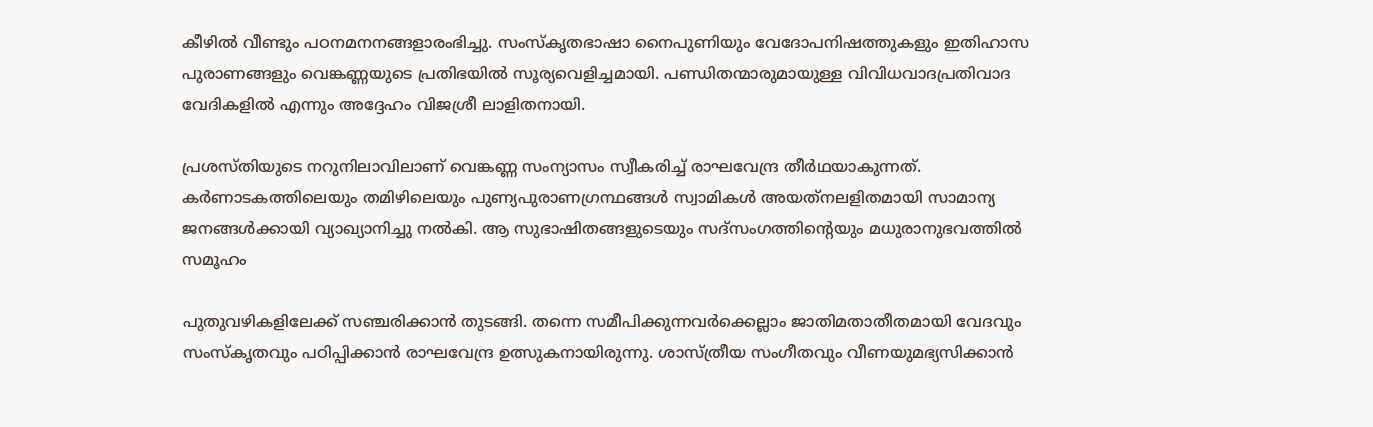കീഴില്‍ വീണ്ടും പഠനമനനങ്ങളാരംഭിച്ചു. സംസ്‌കൃതഭാഷാ നൈപുണിയും വേദോപനിഷത്തുകളും ഇതിഹാസ പുരാണങ്ങളും വെങ്കണ്ണയുടെ പ്രതിഭയില്‍ സൂര്യവെളിച്ചമായി. പണ്ഡിതന്മാരുമായുള്ള വിവിധവാദപ്രതിവാദ വേദികളില്‍ എന്നും അദ്ദേഹം വിജശ്രീ ലാളിതനായി.

പ്രശസ്തിയുടെ നറുനിലാവിലാണ് വെങ്കണ്ണ സംന്യാസം സ്വീകരിച്ച് രാഘവേന്ദ്ര തീര്‍ഥയാകുന്നത്. കര്‍ണാടകത്തിലെയും തമിഴിലെയും പുണ്യപുരാണഗ്രന്ഥങ്ങള്‍ സ്വാമികള്‍ അയത്‌നലളിതമായി സാമാന്യ ജനങ്ങള്‍ക്കായി വ്യാഖ്യാനിച്ചു നല്‍കി. ആ സുഭാഷിതങ്ങളുടെയും സദ്‌സംഗത്തിന്റെയും മധുരാനുഭവത്തില്‍ സമൂഹം

പുതുവഴികളിലേക്ക് സഞ്ചരിക്കാന്‍ തുടങ്ങി. തന്നെ സമീപിക്കുന്നവര്‍ക്കെല്ലാം ജാതിമതാതീതമായി വേദവും സംസ്‌കൃതവും പഠിപ്പിക്കാന്‍ രാഘവേന്ദ്ര ഉത്സുകനായിരുന്നു. ശാസ്ത്രീയ സംഗീതവും വീണയുമഭ്യസിക്കാന്‍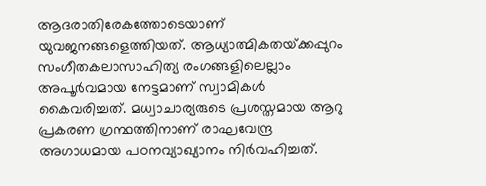ആദരാതിരേകത്തോടെയാണ് യുവജനങ്ങളെത്തിയത്. ആധ്യാത്മികതയ്‌ക്കപ്പുറം സംഗീതകലാസാഹിത്യ രംഗങ്ങളിലെല്ലാം അപൂര്‍വമായ നേട്ടമാണ് സ്വാമികള്‍ കൈവരിച്ചത്. മധ്വാചാര്യരുടെ പ്രശസ്തമായ ആറു പ്രകരണ ഗ്രന്ഥത്തിനാണ് രാഘവേന്ദ്ര അഗാധമായ പഠനവ്യാഖ്യാനം നിര്‍വഹിച്ചത്.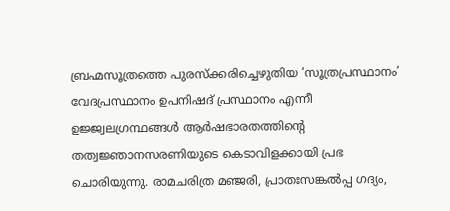ബ്രഹ്മസൂത്രത്തെ പുരസ്‌ക്കരിച്ചെഴുതിയ ‘സൂത്രപ്രസ്ഥാനം’ വേദപ്രസ്ഥാനം ഉപനിഷദ് പ്രസ്ഥാനം എന്നീ ഉജ്ജ്വലഗ്രന്ഥങ്ങള്‍ ആര്‍ഷഭാരതത്തിന്റെ തത്വജ്ഞാനസരണിയുടെ കെടാവിളക്കായി പ്രഭ ചൊരിയുന്നു. രാമചരിത്ര മഞ്ജരി, പ്രാതഃസങ്കല്‍പ്പ ഗദ്യം,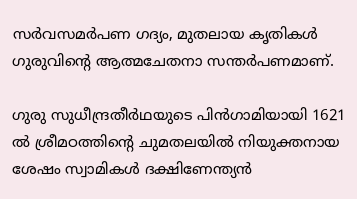സര്‍വസമര്‍പണ ഗദ്യം, മുതലായ കൃതികള്‍ ഗുരുവിന്റെ ആത്മചേതനാ സന്തര്‍പണമാണ്.

ഗുരു സുധീന്ദ്രതീര്‍ഥയുടെ പിന്‍ഗാമിയായി 1621 ല്‍ ശ്രീമഠത്തിന്റെ ചുമതലയില്‍ നിയുക്തനായ ശേഷം സ്വാമികള്‍ ദക്ഷിണേന്ത്യന്‍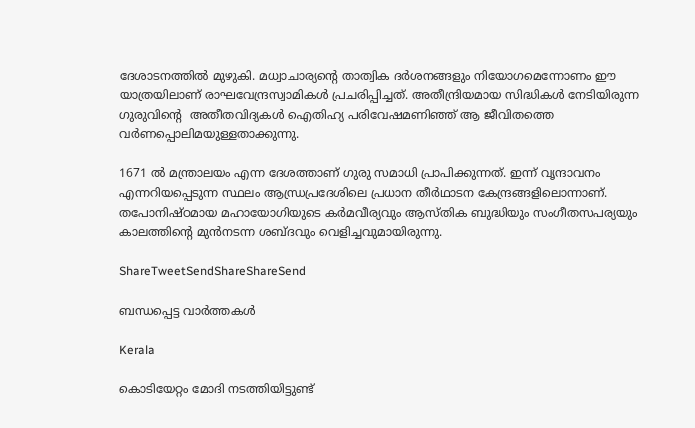ദേശാടനത്തില്‍ മുഴുകി. മധ്വാചാര്യന്റെ താത്വിക ദര്‍ശനങ്ങളും നിയോഗമെന്നോണം ഈ യാത്രയിലാണ് രാഘവേന്ദ്രസ്വാമികള്‍ പ്രചരിപ്പിച്ചത്. അതീന്ദ്രിയമായ സിദ്ധികള്‍ നേടിയിരുന്ന ഗുരുവിന്റെ  അതീതവിദ്യകള്‍ ഐതിഹ്യ പരിവേഷമണിഞ്ഞ് ആ ജീവിതത്തെ വര്‍ണപ്പൊലിമയുള്ളതാക്കുന്നു.

1671 ല്‍ മന്ത്രാലയം എന്ന ദേശത്താണ് ഗുരു സമാധി പ്രാപിക്കുന്നത്. ഇന്ന് വൃന്ദാവനം എന്നറിയപ്പെടുന്ന സ്ഥലം ആന്ധ്രപ്രദേശിലെ പ്രധാന തീര്‍ഥാടന കേന്ദ്രങ്ങളിലൊന്നാണ്. തപോനിഷ്ഠമായ മഹായോഗിയുടെ കര്‍മവീര്യവും ആസ്തിക ബുദ്ധിയും സംഗീതസപര്യയും കാലത്തിന്റെ മുന്‍നടന്ന ശബ്ദവും വെളിച്ചവുമായിരുന്നു.

ShareTweetSendShareShareSend

ബന്ധപ്പെട്ട വാര്‍ത്തകള്‍

Kerala

കൊടിയേറ്റം മോദി നടത്തിയിട്ടുണ്ട്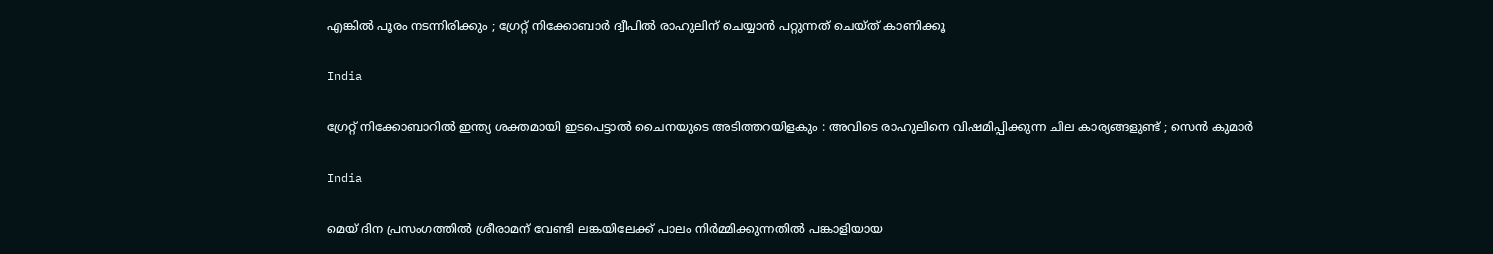എങ്കിൽ പൂരം നടന്നിരിക്കും ; ഗ്രേറ്റ്‌ നിക്കോബാർ ദ്വീപിൽ രാഹുലിന് ചെയ്യാൻ പറ്റുന്നത് ചെയ്ത് കാണിക്കൂ

India

ഗ്രേറ്റ് നിക്കോബാറിൽ ഇന്ത്യ ശക്തമായി ഇടപെട്ടാൽ ചൈനയുടെ അടിത്തറയിളകും : അവിടെ രാഹുലിനെ വിഷമിപ്പിക്കുന്ന ചില കാര്യങ്ങളുണ്ട് ; സെൻ കുമാർ

India

മെയ് ദിന പ്രസംഗത്തില്‍ ശ്രീരാമന് വേണ്ടി ലങ്കയിലേക്ക് പാലം നിര്‍മ്മിക്കുന്നതില്‍ പങ്കാളിയായ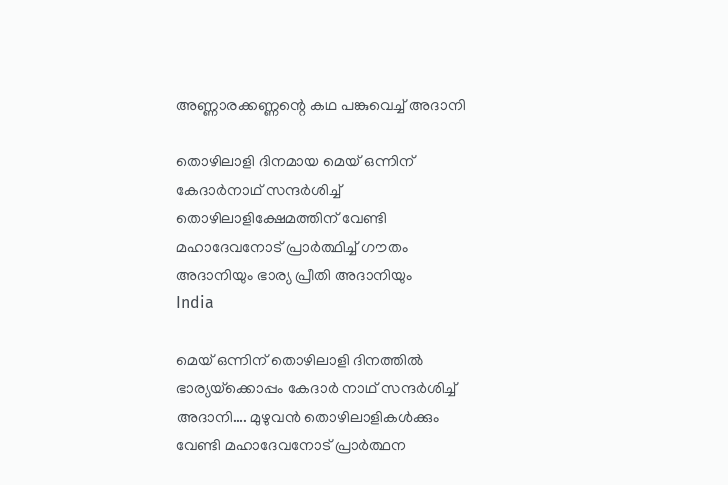അണ്ണാരക്കണ്ണന്റെ കഥ പങ്കുവെച്ച് അദാനി

തൊഴിലാളി ദിനമായ മെയ് ഒന്നിന് കേദാര്‍നാഥ് സന്ദര്‍ശിച്ച് തൊഴിലാളിക്ഷേമത്തിന് വേണ്ടി മഹാദേവനോട് പ്രാര്‍ത്ഥിച്ച് ഗൗതം അദാനിയും ഭാര്യ പ്രീതി അദാനിയും
India

മെയ് ഒന്നിന് തൊഴിലാളി ദിനത്തില്‍ ഭാര്യയ്‌ക്കൊപ്പം കേദാര്‍ നാഥ് സന്ദര്‍ശിച്ച് അദാനി…. മുഴുവന്‍ തൊഴിലാളികള്‍ക്കും വേണ്ടി മഹാദേവനോട് പ്രാര്‍ത്ഥന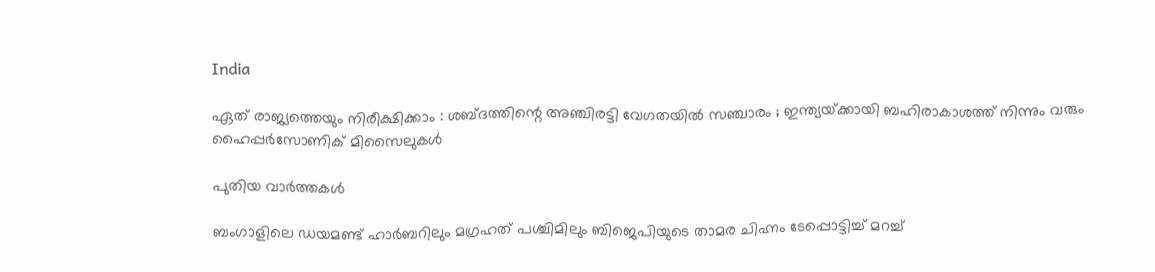India

ഏത് രാജ്യത്തെയും നിരീക്ഷിക്കാം : ശബ്ദത്തിന്റെ അഞ്ചിരട്ടി വേഗതയിൽ സഞ്ചാരം ; ഇന്ത്യയ്‌ക്കായി ബഹിരാകാശത്ത് നിന്നും വരും ഹൈപ്പർസോണിക് മിസൈലുകൾ

പുതിയ വാര്‍ത്തകള്‍

ബംഗാളിലെ ഡയമണ്ട് ഹാര്‍ബറിലും മഗ്രഹത് പശ്ചിമിലും ബിജെപിയുടെ താമര ചിഹ്നം ടേപ്പൊട്ടിച്ച് മറച്ച്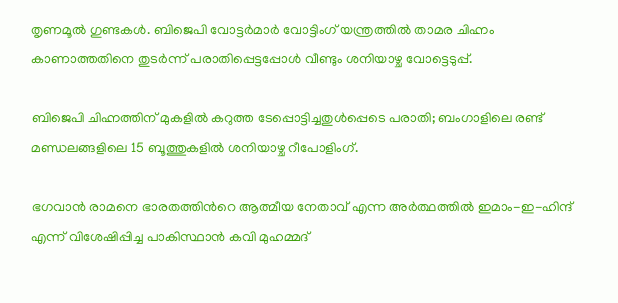തൃണമൂല്‍ ഗുണ്ടകള്‍. ബിജെപി വോട്ടര്‍മാര്‍ വോട്ടിംഗ് യന്ത്രത്തില്‍ താമര ചിഹ്നം കാണാത്തതിനെ തുടര്‍ന്ന് പരാതിപ്പെട്ടപ്പോള്‍ വീണ്ടും ശനിയാഴ്ച വോട്ടെടുപ്പ്.

ബിജെപി ചിഹ്നത്തിന് മുകളില്‍ കറുത്ത ടേപ്പൊട്ടിച്ചതുള്‍പ്പെടെ പരാതി; ബംഗാളിലെ രണ്ട് മണ്ഡലങ്ങളിലെ 15 ബൂത്തുകളിൽ ശനിയാഴ്ച റീപോളിംഗ്.

ഭഗവാന്‍ രാമനെ ഭാരതത്തിന്‍റെ ആത്മീയ നേതാവ് എന്ന അര്‍ത്ഥത്തില്‍ ഇമാം-ഇ-ഹിന്ദ് എന്ന് വിശേഷിപ്പിച്ച പാകിസ്ഥാന്‍ കവി മുഹമ്മദ്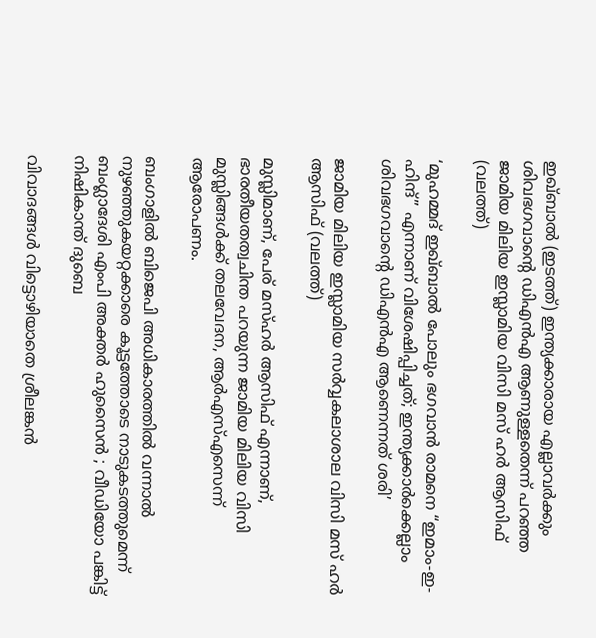ഇഖ്ബാല്‍ (ഇടത്ത്) ഇന്ത്യക്കാരായ എല്ലാവര്‍ക്കും ശിവഭഗവാന്‍റെ ഡിഎന്‍എ ആണുള്ളതെന്ന് പറഞ്ഞ ജാമിയ മിലിയ ഇസ്ലാമിയ വിസി മസ് ഹര്‍ ആസിഫ് (വലത്ത്)

‘മുഹമ്മദ് ഇഖ്ബാൽ പോലും ഭഗവാൻ രാമനെ “ഇമാം-ഇ-ഹിന്ദ്” എന്നാണ് വിശേഷിപ്പിച്ചത്; ഇന്ത്യക്കാര്‍ക്കെല്ലാം ശിവഭഗവാന്റെ ഡിഎന്‍എ ആണെന്നത് ശരി’

ജാമിയ മിലിയ ഇസ്ലാമിയ സര്‍വ്വകലാശാല വിസി മസ് ഹര്‍ ആസിഫ് (വലത്ത്)

മുസ്ലിമാണ്, പേര് മസ്ഹര്‍ ആസിഫ് എന്നാണ്, ഭാരതീയതത്വചിന്ത പറയുന്ന ജാമിയ മിലിയ വിസി മുസ്ലിങ്ങള്‍ക്ക് തലവേദന, ആര്‍എസ്എസെന്ന് ആരോപണം.

ബംഗാളിൽ ബിജെപി അധികാരത്തിൽ വന്നാൽ നുഴഞ്ഞുകയറ്റക്കാരെ കൂട്ടത്തോടെ നാടുകടത്തുമെന്ന് ബംഗ്ലാദേശി എംപി അക്തർ ഹുസൈൻ ; വീഡിയോ പങ്കിട്ട് നിഷികാന്ത് ദുബെ

വിവാദങ്ങൾ വിട്ടൊഴിയാതെ ശ്രീലങ്കൻ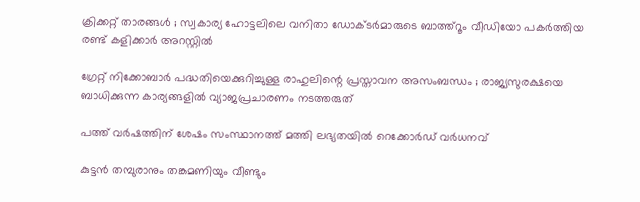ക്രിക്കറ്റ് താരങ്ങൾ ; സ്വകാര്യ ഹോട്ടലിലെ വനിതാ ഡോക്ടർമാരുടെ ബാത്ത്റൂം വീഡിയോ പകർത്തിയ രണ്ട് കളിക്കാർ അറസ്റ്റിൽ

ഗ്രേറ്റ് നിക്കോബാർ പദ്ധതിയെക്കുറിച്ചുള്ള രാഹുലിന്റെ പ്രസ്താവന അസംബന്ധം ; രാജ്യസുരക്ഷയെ ബാധിക്കുന്ന കാര്യങ്ങളിൽ വ്യാജപ്രചാരണം നടത്തരുത്

പത്ത് വർഷത്തിന് ശേഷം സംസ്ഥാനത്ത് മത്തി ലഭ്യതയിൽ റെക്കോർഡ് വർധനവ്

കുട്ടൻ തമ്പുരാനും തങ്കമണിയും വീണ്ടും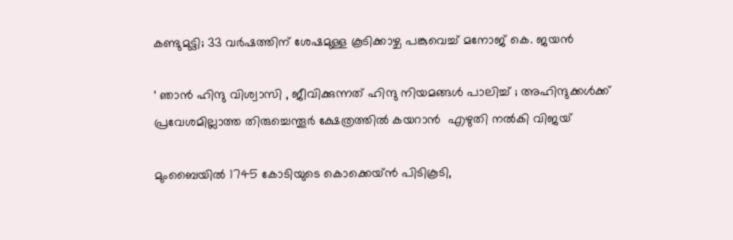കണ്ടുമുട്ടി; 33 വർഷത്തിന് ശേഷമുള്ള കൂടിക്കാഴ്ച പങ്കുവെച്ച് മനോജ് കെ. ജയൻ

‘ ഞാൻ ഹിന്ദു വിശ്വാസി , ജീവിക്കുന്നത് ഹിന്ദു നിയമങ്ങൾ പാലിച്ച് ; അഹിന്ദുക്കൾക്ക് പ്രവേശമില്ലാത്ത തിരുച്ചെന്തൂർ ക്ഷേത്രത്തിൽ കയറാൻ  എഴുതി നൽകി വിജയ്

മുംബൈയിൽ 1745 കോടിയുടെ കൊക്കെയ്ന്‍ പിടികൂടി,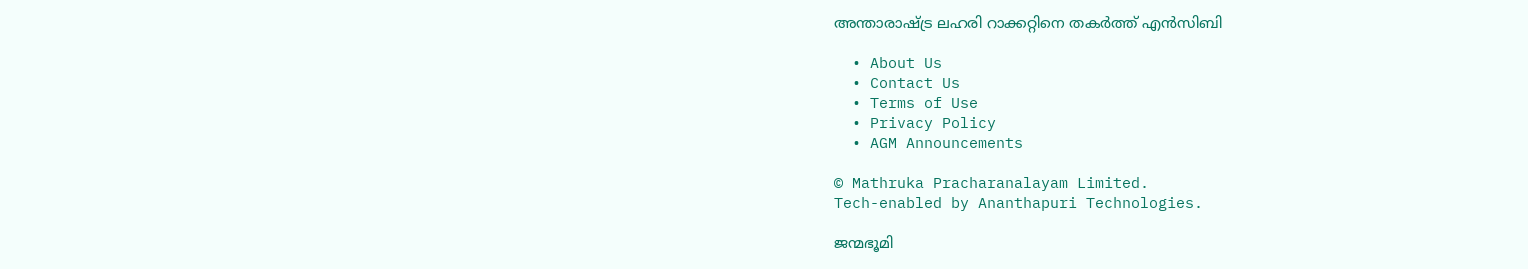അന്താരാഷ്‌ട്ര ലഹരി റാക്കറ്റിനെ തകര്‍ത്ത് എന്‍സിബി

  • About Us
  • Contact Us
  • Terms of Use
  • Privacy Policy
  • AGM Announcements

© Mathruka Pracharanalayam Limited.
Tech-enabled by Ananthapuri Technologies.

ജന്മഭൂമി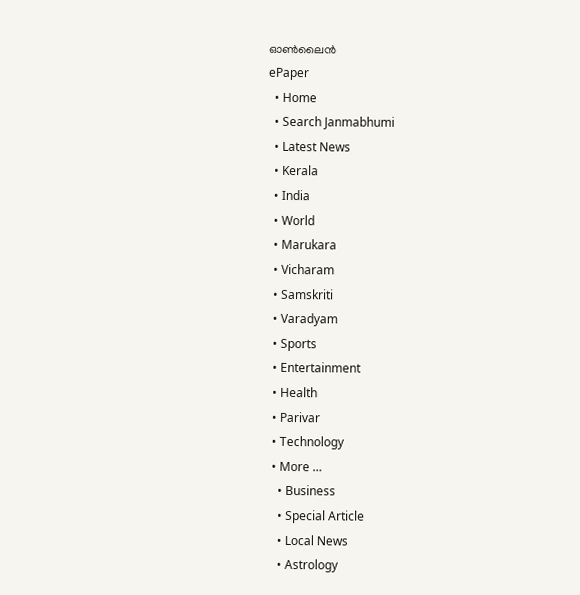ഓണ്‍ലൈന്‍
ePaper
  • Home
  • Search Janmabhumi
  • Latest News
  • Kerala
  • India
  • World
  • Marukara
  • Vicharam
  • Samskriti
  • Varadyam
  • Sports
  • Entertainment
  • Health
  • Parivar
  • Technology
  • More …
    • Business
    • Special Article
    • Local News
    • Astrology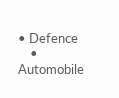• Defence
    • Automobile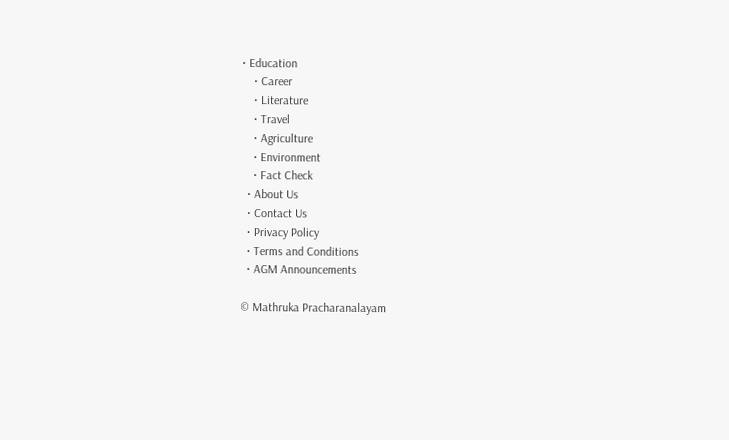• Education
    • Career
    • Literature
    • Travel
    • Agriculture
    • Environment
    • Fact Check
  • About Us
  • Contact Us
  • Privacy Policy
  • Terms and Conditions
  • AGM Announcements

© Mathruka Pracharanalayam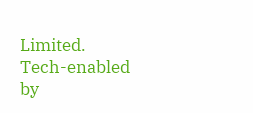Limited.
Tech-enabled by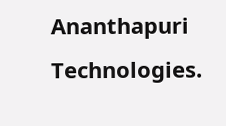Ananthapuri Technologies.